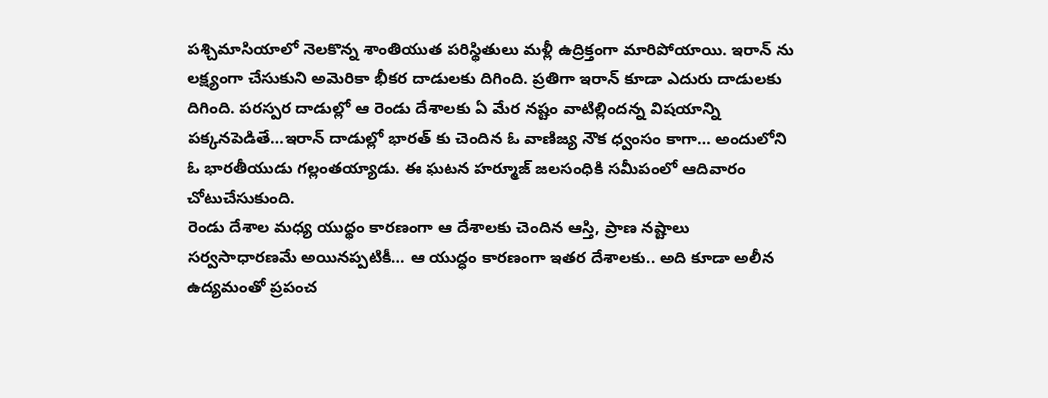పశ్చిమాసియాలో నెలకొన్న శాంతియుత పరిస్థితులు మళ్లీ ఉద్రిక్తంగా మారిపోయాయి. ఇరాన్ ను లక్ష్యంగా చేసుకుని అమెరికా భీకర దాడులకు దిగింది. ప్రతిగా ఇరాన్ కూడా ఎదురు దాడులకు దిగింది. పరస్పర దాడుల్లో ఆ రెండు దేశాలకు ఏ మేర నష్టం వాటిల్లిందన్న విషయాన్ని పక్కనపెడితే…ఇరాన్ దాడుల్లో భారత్ కు చెందిన ఓ వాణిజ్య నౌక ధ్వంసం కాగా… అందులోని ఓ భారతీయుడు గల్లంతయ్యాడు. ఈ ఘటన హర్మూజ్ జలసంధికి సమీపంలో ఆదివారం చోటుచేసుకుంది.
రెండు దేశాల మధ్య యుద్థం కారణంగా ఆ దేశాలకు చెందిన ఆస్తి, ప్రాణ నష్టాలు సర్వసాధారణమే అయినప్పటికీ… ఆ యుద్ధం కారణంగా ఇతర దేశాలకు.. అది కూడా అలీన ఉద్యమంతో ప్రపంచ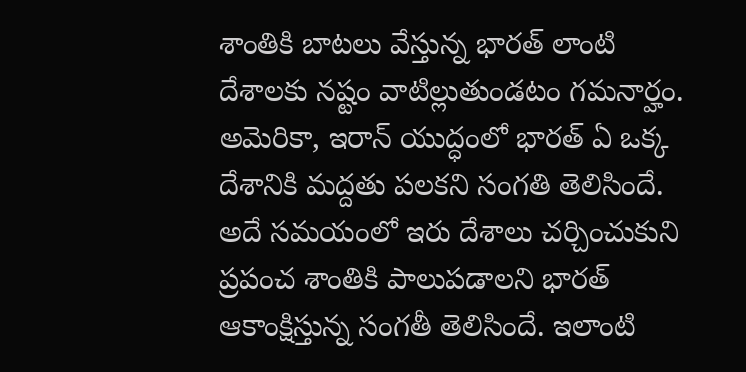శాంతికి బాటలు వేస్తున్న భారత్ లాంటి దేశాలకు నష్టం వాటిల్లుతుండటం గమనార్హం. అమెరికా, ఇరాన్ యుద్ధంలో భారత్ ఏ ఒక్క దేశానికి మద్దతు పలకని సంగతి తెలిసిందే. అదే సమయంలో ఇరు దేశాలు చర్చించుకుని ప్రపంచ శాంతికి పాలుపడాలని భారత్ ఆకాంక్షిస్తున్న సంగతీ తెలిసిందే. ఇలాంటి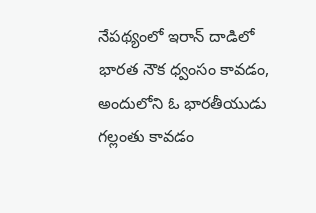నేపథ్యంలో ఇరాన్ దాడిలో భారత నౌక ధ్వంసం కావడం, అందులోని ఓ భారతీయుడు గల్లంతు కావడం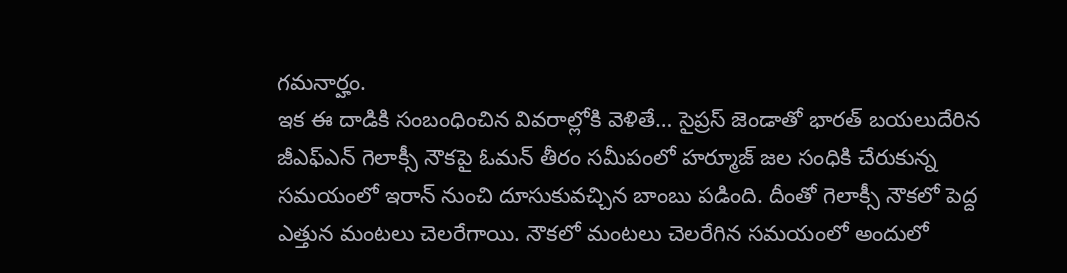గమనార్హం.
ఇక ఈ దాడికి సంబంధించిన వివరాల్లోకి వెళితే… సైప్రస్ జెండాతో భారత్ బయలుదేరిన జీఎఫ్ఎన్ గెలాక్సీ నౌకపై ఓమన్ తీరం సమీపంలో హర్మూజ్ జల సంధికి చేరుకున్న సమయంలో ఇరాన్ నుంచి దూసుకువచ్చిన బాంబు పడింది. దీంతో గెలాక్సీ నౌకలో పెద్ద ఎత్తున మంటలు చెలరేగాయి. నౌకలో మంటలు చెలరేగిన సమయంలో అందులో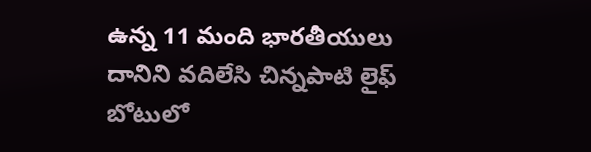ఉన్న 11 మంది భారతీయులు దానిని వదిలేసి చిన్నపాటి లైఫ్ బోటులో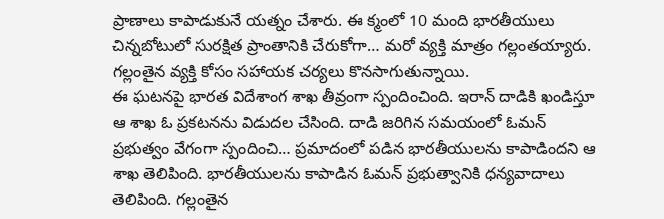ప్రాణాలు కాపాడుకునే యత్నం చేశారు. ఈ క్మంలో 10 మంది భారతీయులు చిన్నబోటులో సురక్షిత ప్రాంతానికి చేరుకోగా… మరో వ్యక్తి మాత్రం గల్లంతయ్యారు. గల్లంతైన వ్యక్తి కోసం సహాయక చర్యలు కొనసాగుతున్నాయి.
ఈ ఘటనపై భారత విదేశాంగ శాఖ తీవ్రంగా స్పందించింది. ఇరాన్ దాడికి ఖండిస్తూ ఆ శాఖ ఓ ప్రకటనను విడుదల చేసింది. దాడి జరిగిన సమయంలో ఓమన్ ప్రభుత్వం వేగంగా స్పందించి… ప్రమాదంలో పడిన భారతీయులను కాపాడిందని ఆ శాఖ తెలిపింది. భారతీయులను కాపాడిన ఓమన్ ప్రభుత్వానికి ధన్యవాదాలు తెలిపింది. గల్లంతైన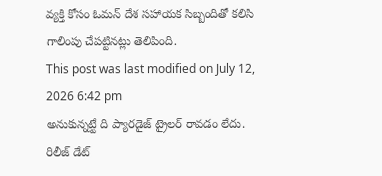వ్యక్తి కోసం ఓమన్ దేశ సహాయక సిబ్బందితో కలిసి గాలింపు చేపట్టినట్లు తెలిపింది.
This post was last modified on July 12, 2026 6:42 pm
అనుకున్నట్టే ది ప్యారడైజ్ ట్రైలర్ రావడం లేదు. రిలీజ్ డేట్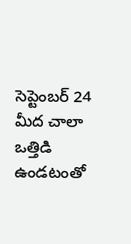సెప్టెంబర్ 24 మీద చాలా ఒత్తిడి ఉండటంతో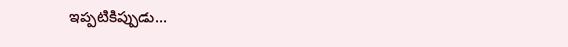ఇప్పటికిప్పుడు…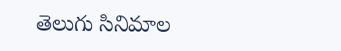తెలుగు సినిమాల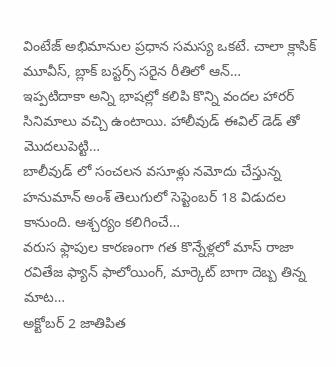వింటేజ్ అభిమానుల ప్రధాన సమస్య ఒకటే. చాలా క్లాసిక్ మూవీస్, బ్లాక్ బస్టర్స్ సరైన రీతిలో ఆన్…
ఇప్పటిదాకా అన్ని భాషల్లో కలిపి కొన్ని వందల హారర్ సినిమాలు వచ్చి ఉంటాయి. హాలీవుడ్ ఈవిల్ డెడ్ తో మొదలుపెట్టి…
బాలీవుడ్ లో సంచలన వసూళ్లు నమోదు చేస్తున్న హనుమాన్ అంశ్ తెలుగులో సెప్టెంబర్ 18 విడుదల కానుంది. ఆశ్చర్యం కలిగించే…
వరుస ఫ్లాపుల కారణంగా గత కొన్నేళ్లలో మాస్ రాజా రవితేజ ఫ్యాన్ ఫాలోయింగ్, మార్కెట్ బాగా దెబ్బ తిన్న మాట…
అక్టోబర్ 2 జాతిపిత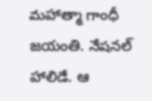మహాత్మా గాంధీ జయంతి. నేషనల్ హాలిడే. ఆ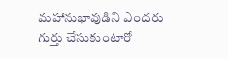మహానుభావుడిని ఎందరు గుర్తు చేసుకుంటారో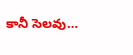కానీ సెలవు…